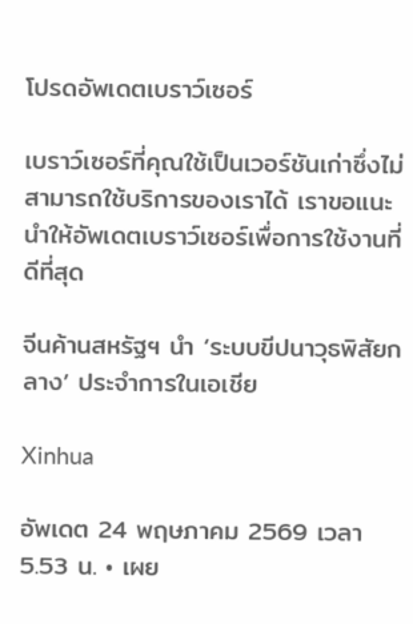โปรดอัพเดตเบราว์เซอร์

เบราว์เซอร์ที่คุณใช้เป็นเวอร์ชันเก่าซึ่งไม่สามารถใช้บริการของเราได้ เราขอแนะนำให้อัพเดตเบราว์เซอร์เพื่อการใช้งานที่ดีที่สุด

จีนค้านสหรัฐฯ นำ ‘ระบบขีปนาวุธพิสัยกลาง’ ประจำการในเอเชีย

Xinhua

อัพเดต 24 พฤษภาคม 2569 เวลา 5.53 น. • เผย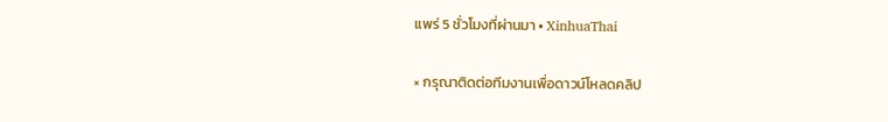แพร่ 5 ชั่วโมงที่ผ่านมา • XinhuaThai

× กรุณาติดต่อทีมงานเพื่อดาวน์โหลดคลิป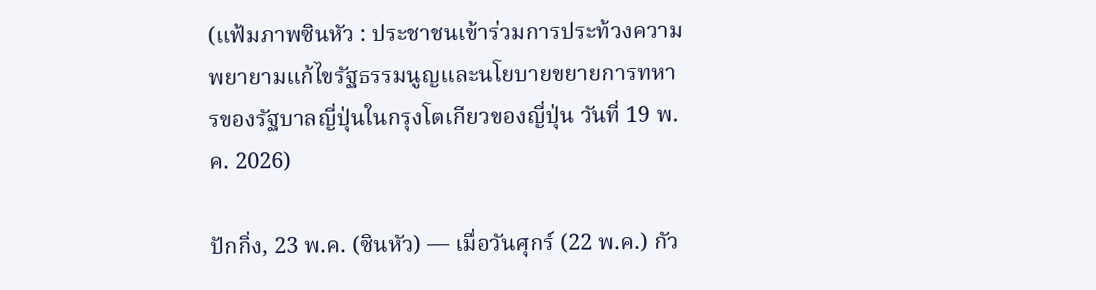(แฟ้มภาพซินหัว : ประชาชนเข้าร่วมการประท้วงความพยายามแก้ไขรัฐธรรมนูญและนโยบายขยายการทหารของรัฐบาลญี่ปุ่นในกรุงโตเกียวของญี่ปุ่น วันที่ 19 พ.ค. 2026)

ปักกิ่ง, 23 พ.ค. (ซินหัว) — เมื่อวันศุกร์ (22 พ.ค.) กัว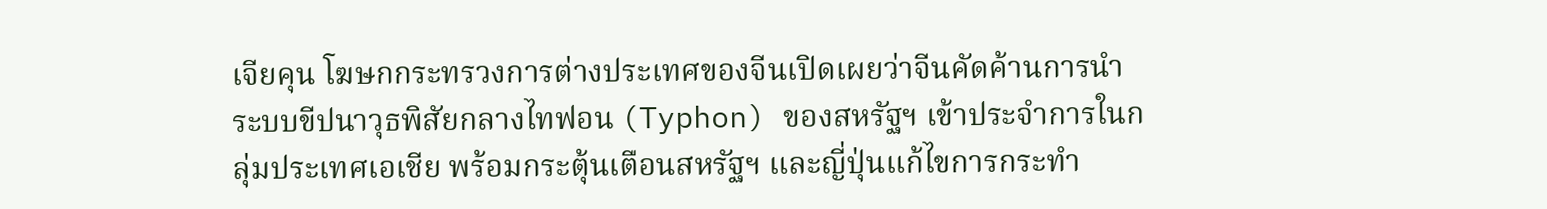เจียคุน โฆษกกระทรวงการต่างประเทศของจีนเปิดเผยว่าจีนคัดค้านการนำระบบขีปนาวุธพิสัยกลางไทฟอน (Typhon) ของสหรัฐฯ เข้าประจำการในกลุ่มประเทศเอเชีย พร้อมกระตุ้นเตือนสหรัฐฯ และญี่ปุ่นแก้ไขการกระทำ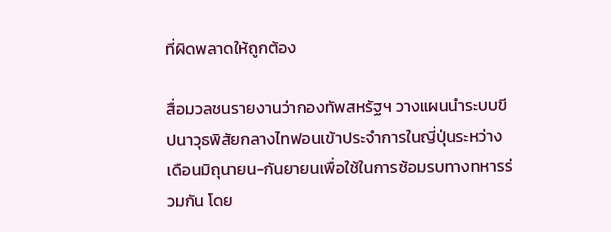ที่ผิดพลาดให้ถูกต้อง

สื่อมวลชนรายงานว่ากองทัพสหรัฐฯ วางแผนนำระบบขีปนาวุธพิสัยกลางไทฟอนเข้าประจำการในญี่ปุ่นระหว่างเดือนมิถุนายน-กันยายนเพื่อใช้ในการซ้อมรบทางทหารร่วมกัน โดย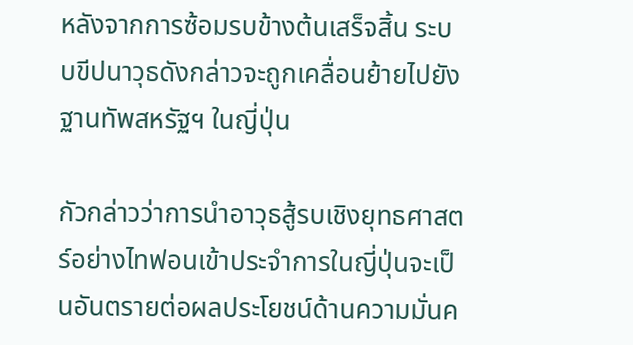หลังจากการซ้อมรบข้างต้นเสร็จสิ้น ระบบขีปนาวุธดังกล่าวจะถูกเคลื่อนย้ายไปยังฐานทัพสหรัฐฯ ในญี่ปุ่น

กัวกล่าวว่าการนำอาวุธสู้รบเชิงยุทธศาสตร์อย่างไทฟอนเข้าประจำการในญี่ปุ่นจะเป็นอันตรายต่อผลประโยชน์ด้านความมั่นค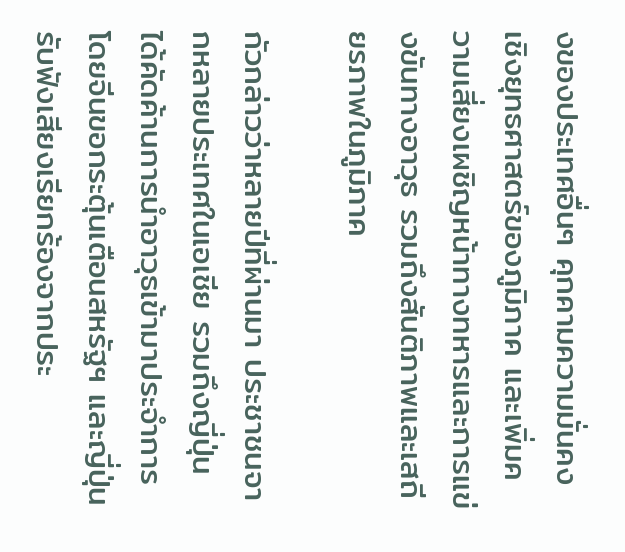งของประเทศอื่นๆ คุกคามความมั่นคงเชิงยุทธศาสตร์ของภูมิภาค และเพิ่มความเสี่ยงเผชิญหน้าทางทหารและการแข่งขันทางอาวุธ รวมถึงสันติภาพและเสถียรภาพในภูมิภาค

กัวกล่าวว่าหลายปีที่ผ่านมา ประชาชนจากหลายประเทศในเอเชีย รวมถึงญี่ปุ่น ได้คัดค้านการนำอาวุธเข้ามาประจำการ โดยจีนขอกระตุ้นเตือนสหรัฐฯ และญี่ปุ่นรับฟังเสียงเรียกร้องจากประ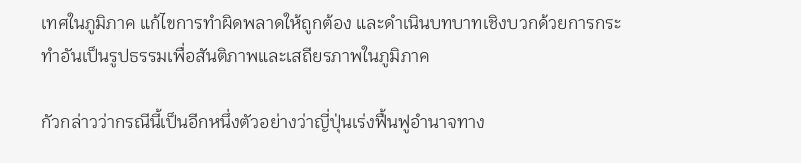เทศในภูมิภาค แก้ไขการทำผิดพลาดให้ถูกต้อง และดำเนินบทบาทเชิงบวกด้วยการกระทำอันเป็นรูปธรรมเพื่อสันติภาพและเสถียรภาพในภูมิภาค

กัวกล่าวว่ากรณีนี้เป็นอีกหนึ่งตัวอย่างว่าญี่ปุ่นเร่งฟื้นฟูอำนาจทาง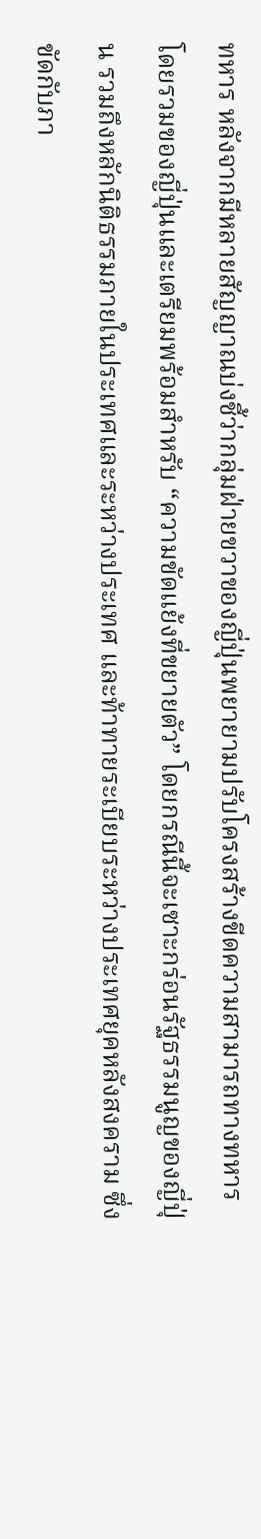ทหาร หลังจากมีหลายสัญญาณบ่งชี้ว่ากลุ่มฝ่ายขวาของญี่ปุ่นพยายามปรับโครงสร้างขีดความสามารถทางทหารโดยรวมของญี่ปุ่นและเตรียมพร้อมสำหรับ “ความขัดแย้งที่ขยายตัว” โดยกรณีนี้จะเซาะกร่อนรัฐธรรมนูญของญี่ปุ่น รวมถึงหลักนิติธรรมภายในประเทศและระหว่างประเทศ และท้าทายระเบียบระหว่างประเทศยุคหลังสงคราม ซึ่งขัดกับภา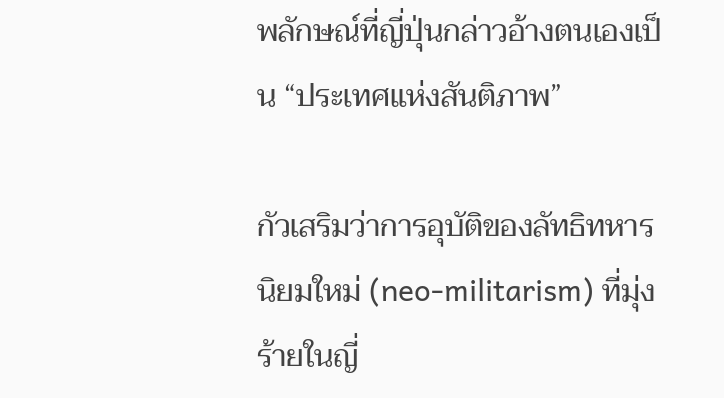พลักษณ์ที่ญี่ปุ่นกล่าวอ้างตนเองเป็น “ประเทศแห่งสันติภาพ”

กัวเสริมว่าการอุบัติของลัทธิทหารนิยมใหม่ (neo-militarism) ที่มุ่งร้ายในญี่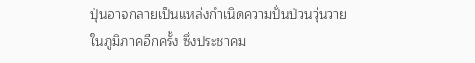ปุ่นอาจกลายเป็นแหล่งกำเนิดความปั่นป่วนวุ่นวายในภูมิภาคอีกครั้ง ซึ่งประชาคม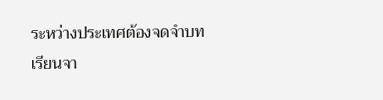ระหว่างประเทศต้องจดจำบทเรียนจา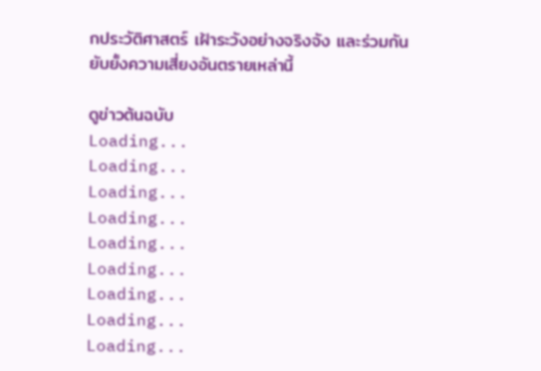กประวัติศาสตร์ เฝ้าระวังอย่างจริงจัง และร่วมกันยับยั้งความเสี่ยงอันตรายเหล่านี้

ดูข่าวต้นฉบับ
Loading...
Loading...
Loading...
Loading...
Loading...
Loading...
Loading...
Loading...
Loading...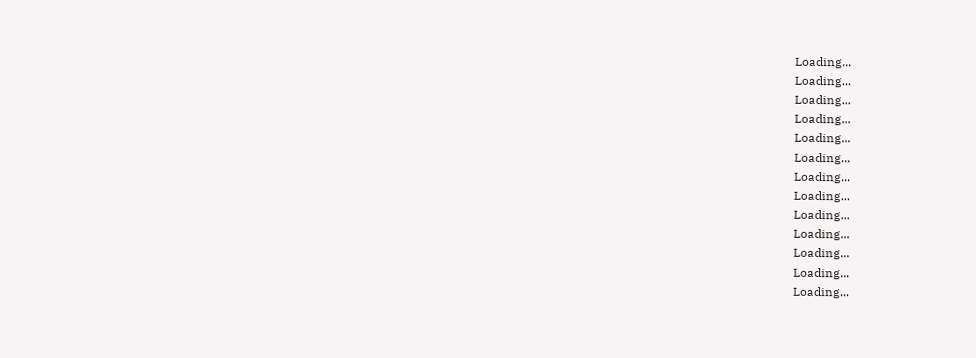Loading...
Loading...
Loading...
Loading...
Loading...
Loading...
Loading...
Loading...
Loading...
Loading...
Loading...
Loading...
Loading...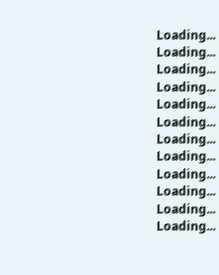Loading...
Loading...
Loading...
Loading...
Loading...
Loading...
Loading...
Loading...
Loading...
Loading...
Loading...
Loading...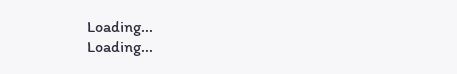Loading...
Loading...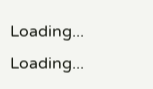Loading...
Loading...